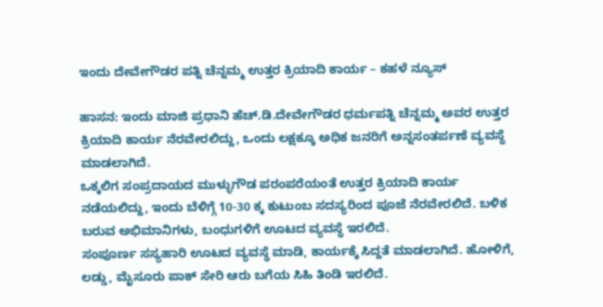ಇಂದು ದೇವೇಗೌಡರ ಪತ್ನಿ ಚೆನ್ನಮ್ಮ ಉತ್ತರ ಕ್ರಿಯಾದಿ ಕಾರ್ಯ – ಕಹಳೆ ನ್ಯೂಸ್

ಹಾಸನ: ಇಂದು ಮಾಜಿ ಪ್ರಧಾನಿ ಹೆಚ್.ಡಿ.ದೇವೇಗೌಡರ ಧರ್ಮಪತ್ನಿ ಚೆನ್ನಮ್ಮ ಅವರ ಉತ್ತರ ಕ್ರಿಯಾದಿ ಕಾರ್ಯ ನೆರವೇರಲಿದ್ದು, ಒಂದು ಲಕ್ಷಕ್ಕೂ ಅಧಿಕ ಜನರಿಗೆ ಅನ್ನಸಂತರ್ಪಣೆ ವ್ಯವಸ್ಥೆ ಮಾಡಲಾಗಿದೆ.
ಒಕ್ಕಲಿಗ ಸಂಪ್ರದಾಯದ ಮುಳ್ಳುಗೌಡ ಪರಂಪರೆಯಂತೆ ಉತ್ತರ ಕ್ರಿಯಾದಿ ಕಾರ್ಯ ನಡೆಯಲಿದ್ದು, ಇಂದು ಬೆಳಿಗ್ಗೆ 10-30 ಕ್ಕ ಕುಟುಂಬ ಸದಸ್ಯರಿಂದ ಪೂಜೆ ನೆರವೇರಲಿದೆ. ಬಳಿಕ ಬರುವ ಅಭಿಮಾನಿಗಳು, ಬಂಧುಗಳಿಗೆ ಊಟದ ವ್ಯವಸ್ಥೆ ಇರಲಿದೆ.
ಸಂಪೂರ್ಣ ಸಸ್ಯಹಾರಿ ಊಟದ ವ್ಯವಸ್ಥೆ ಮಾಡಿ, ಕಾರ್ಯಕ್ಕೆ ಸಿದ್ದತೆ ಮಾಡಲಾಗಿದೆ. ಹೋಳಿಗೆ, ಲಡ್ಡು, ಮೈಸೂರು ಪಾಕ್ ಸೇರಿ ಆರು ಬಗೆಯ ಸಿಹಿ ತಿಂಡಿ ಇರಲಿದೆ.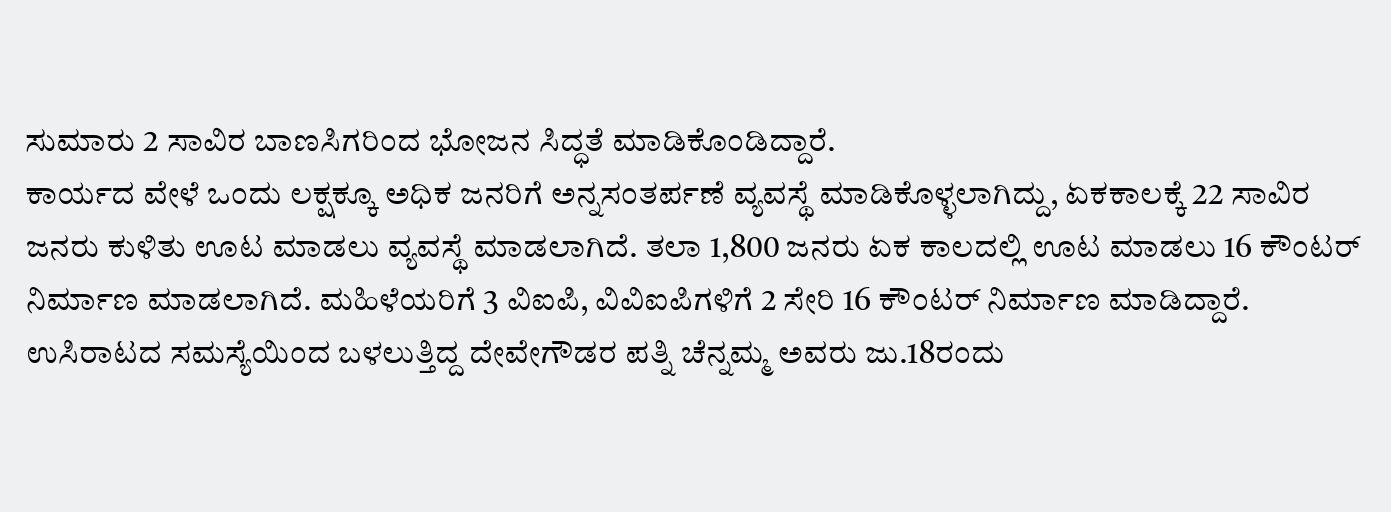ಸುಮಾರು 2 ಸಾವಿರ ಬಾಣಸಿಗರಿಂದ ಭೋಜನ ಸಿದ್ಧತೆ ಮಾಡಿಕೊಂಡಿದ್ದಾರೆ.
ಕಾರ್ಯದ ವೇಳೆ ಒಂದು ಲಕ್ಷಕ್ಕೂ ಅಧಿಕ ಜನರಿಗೆ ಅನ್ನಸಂತರ್ಪಣೆ ವ್ಯವಸ್ಥೆ ಮಾಡಿಕೊಳ್ಳಲಾಗಿದ್ದು, ಏಕಕಾಲಕ್ಕೆ 22 ಸಾವಿರ ಜನರು ಕುಳಿತು ಊಟ ಮಾಡಲು ವ್ಯವಸ್ಥೆ ಮಾಡಲಾಗಿದೆ. ತಲಾ 1,800 ಜನರು ಏಕ ಕಾಲದಲ್ಲಿ ಊಟ ಮಾಡಲು 16 ಕೌಂಟರ್ ನಿರ್ಮಾಣ ಮಾಡಲಾಗಿದೆ. ಮಹಿಳೆಯರಿಗೆ 3 ವಿಐಪಿ, ವಿವಿಐಪಿಗಳಿಗೆ 2 ಸೇರಿ 16 ಕೌಂಟರ್ ನಿರ್ಮಾಣ ಮಾಡಿದ್ದಾರೆ.
ಉಸಿರಾಟದ ಸಮಸ್ಯೆಯಿಂದ ಬಳಲುತ್ತಿದ್ದ ದೇವೇಗೌಡರ ಪತ್ನಿ ಚೆನ್ನಮ್ಮ ಅವರು ಜು.18ರಂದು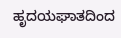ಹೃದಯಘಾತದಿಂದ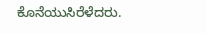ಕೊನೆಯುಸಿರೆಳೆದರು.